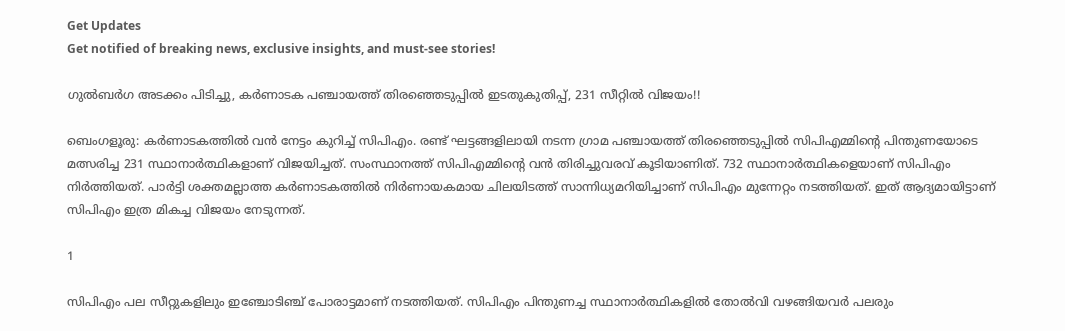Get Updates
Get notified of breaking news, exclusive insights, and must-see stories!

ഗുല്‍ബര്‍ഗ അടക്കം പിടിച്ചു, കര്‍ണാടക പഞ്ചായത്ത് തിരഞ്ഞെടുപ്പില്‍ ഇടതുകുതിപ്പ്, 231 സീറ്റില്‍ വിജയം!!

ബെംഗളൂരു: കര്‍ണാടകത്തില്‍ വന്‍ നേട്ടം കുറിച്ച് സിപിഎം. രണ്ട് ഘട്ടങ്ങളിലായി നടന്ന ഗ്രാമ പഞ്ചായത്ത് തിരഞ്ഞെടുപ്പില്‍ സിപിഎമ്മിന്റെ പിന്തുണയോടെ മത്സരിച്ച 231 സ്ഥാനാര്‍ത്ഥികളാണ് വിജയിച്ചത്. സംസ്ഥാനത്ത് സിപിഎമ്മിന്റെ വന്‍ തിരിച്ചുവരവ് കൂടിയാണിത്. 732 സ്ഥാനാര്‍ത്ഥികളെയാണ് സിപിഎം നിര്‍ത്തിയത്. പാര്‍ട്ടി ശക്തമല്ലാത്ത കര്‍ണാടകത്തില്‍ നിര്‍ണായകമായ ചിലയിടത്ത് സാന്നിധ്യമറിയിച്ചാണ് സിപിഎം മുന്നേറ്റം നടത്തിയത്. ഇത് ആദ്യമായിട്ടാണ് സിപിഎം ഇത്ര മികച്ച വിജയം നേടുന്നത്.

1

സിപിഎം പല സീറ്റുകളിലും ഇഞ്ചോടിഞ്ച് പോരാട്ടമാണ് നടത്തിയത്. സിപിഎം പിന്തുണച്ച സ്ഥാനാര്‍ത്ഥികളില്‍ തോല്‍വി വഴങ്ങിയവര്‍ പലരും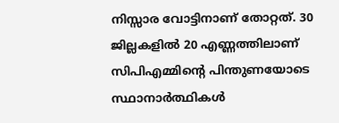നിസ്സാര വോട്ടിനാണ് തോറ്റത്. 30 ജില്ലകളില്‍ 20 എണ്ണത്തിലാണ് സിപിഎമ്മിന്റെ പിന്തുണയോടെ സ്ഥാനാര്‍ത്ഥികള്‍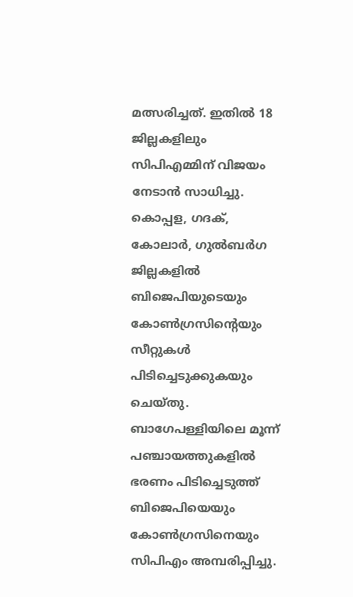മത്സരിച്ചത്. ഇതില്‍ 18 ജില്ലകളിലും സിപിഎമ്മിന് വിജയം നേടാന്‍ സാധിച്ചു. കൊപ്പള, ഗദക്, കോലാര്‍, ഗുല്‍ബര്‍ഗ ജില്ലകളില്‍ ബിജെപിയുടെയും കോണ്‍ഗ്രസിന്റെയും സീറ്റുകള്‍ പിടിച്ചെടുക്കുകയും ചെയ്തു. ബാഗേപള്ളിയിലെ മൂന്ന് പഞ്ചായത്തുകളില്‍ ഭരണം പിടിച്ചെടുത്ത് ബിജെപിയെയും കോണ്‍ഗ്രസിനെയും സിപിഎം അമ്പരിപ്പിച്ചു.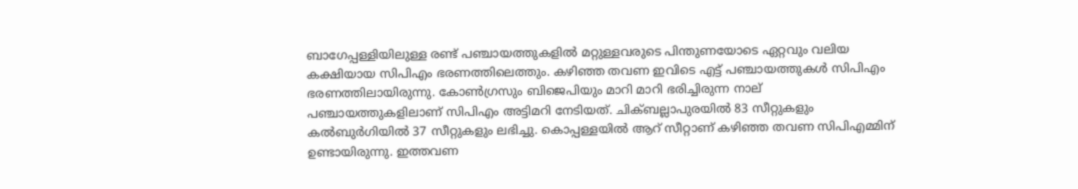ബാഗേപ്പള്ളിയിലുള്ള രണ്ട് പഞ്ചായത്തുകളില്‍ മറ്റുള്ളവരുടെ പിന്തുണയോടെ ഏറ്റവും വലിയ കക്ഷിയായ സിപിഎം ഭരണത്തിലെത്തും. കഴിഞ്ഞ തവണ ഇവിടെ എട്ട് പഞ്ചായത്തുകള്‍ സിപിഎം ഭരണത്തിലായിരുന്നു. കോണ്‍ഗ്രസും ബിജെപിയും മാറി മാറി ഭരിച്ചിരുന്ന നാല് പഞ്ചായത്തുകളിലാണ് സിപിഎം അട്ടിമറി നേടിയത്. ചിക്ബല്ലാപുരയില്‍ 83 സീറ്റുകളും കല്‍ബുര്‍ഗിയില്‍ 37 സീറ്റുകളും ലഭിച്ചു. കൊപ്പള്ളയില്‍ ആറ് സീറ്റാണ് കഴിഞ്ഞ തവണ സിപിഎമ്മിന് ഉണ്ടായിരുന്നു. ഇത്തവണ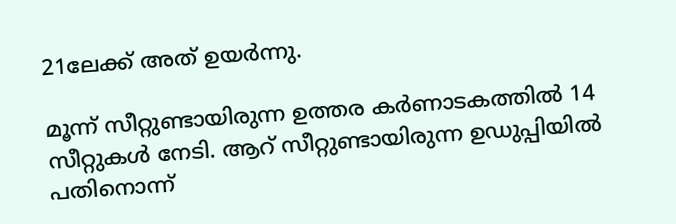21ലേക്ക് അത് ഉയര്‍ന്നു.

മൂന്ന് സീറ്റുണ്ടായിരുന്ന ഉത്തര കര്‍ണാടകത്തില്‍ 14 സീറ്റുകള്‍ നേടി. ആറ് സീറ്റുണ്ടായിരുന്ന ഉഡുപ്പിയില്‍ പതിനൊന്ന്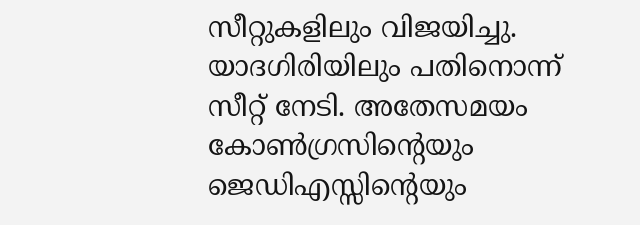സീറ്റുകളിലും വിജയിച്ചു. യാദഗിരിയിലും പതിനൊന്ന് സീറ്റ് നേടി. അതേസമയം കോണ്‍ഗ്രസിന്റെയും ജെഡിഎസ്സിന്റെയും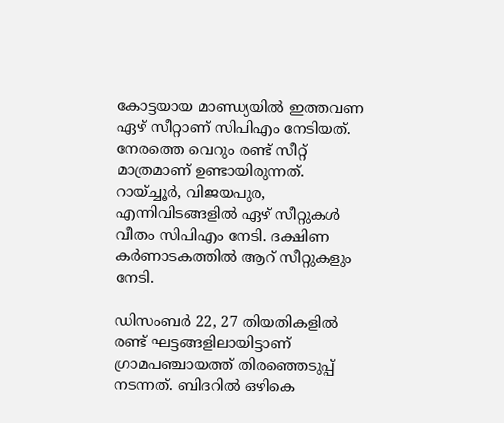കോട്ടയായ മാണ്ഡ്യയില്‍ ഇത്തവണ ഏഴ് സീറ്റാണ് സിപിഎം നേടിയത്. നേരത്തെ വെറും രണ്ട് സീറ്റ് മാത്രമാണ് ഉണ്ടായിരുന്നത്. റായ്ച്ചൂര്‍, വിജയപുര, എന്നിവിടങ്ങളില്‍ ഏഴ് സീറ്റുകള്‍ വീതം സിപിഎം നേടി. ദക്ഷിണ കര്‍ണാടകത്തില്‍ ആറ് സീറ്റുകളും നേടി.

ഡിസംബര്‍ 22, 27 തിയതികളില്‍ രണ്ട് ഘട്ടങ്ങളിലായിട്ടാണ് ഗ്രാമപഞ്ചായത്ത് തിരഞ്ഞെടുപ്പ് നടന്നത്. ബിദറില്‍ ഒഴികെ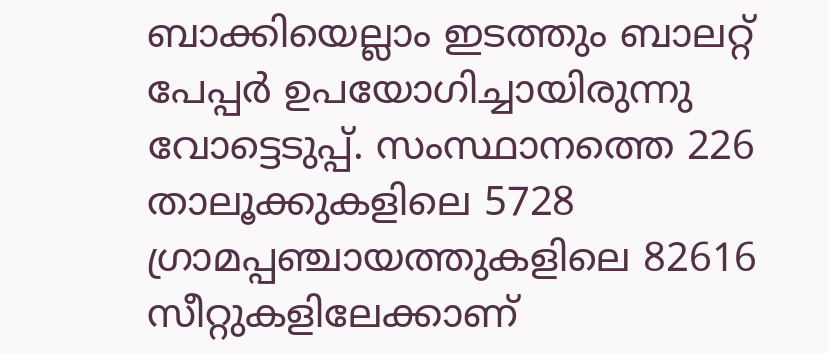ബാക്കിയെല്ലാം ഇടത്തും ബാലറ്റ് പേപ്പര്‍ ഉപയോഗിച്ചായിരുന്നു വോട്ടെടുപ്പ്. സംസ്ഥാനത്തെ 226 താലൂക്കുകളിലെ 5728 ഗ്രാമപ്പഞ്ചായത്തുകളിലെ 82616 സീറ്റുകളിലേക്കാണ്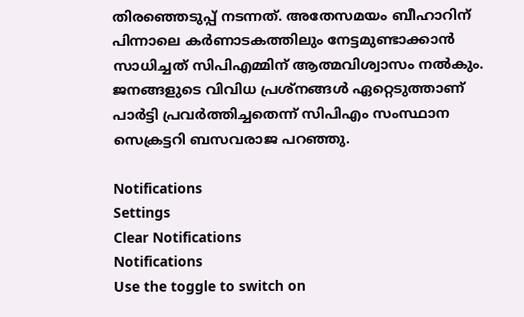തിരഞ്ഞെടുപ്പ് നടന്നത്. അതേസമയം ബീഹാറിന് പിന്നാലെ കര്‍ണാടകത്തിലും നേട്ടമുണ്ടാക്കാന്‍ സാധിച്ചത് സിപിഎമ്മിന് ആത്മവിശ്വാസം നല്‍കും. ജനങ്ങളുടെ വിവിധ പ്രശ്‌നങ്ങള്‍ ഏറ്റെടുത്താണ് പാര്‍ട്ടി പ്രവര്‍ത്തിച്ചതെന്ന് സിപിഎം സംസ്ഥാന സെക്രട്ടറി ബസവരാജ പറഞ്ഞു.

Notifications
Settings
Clear Notifications
Notifications
Use the toggle to switch on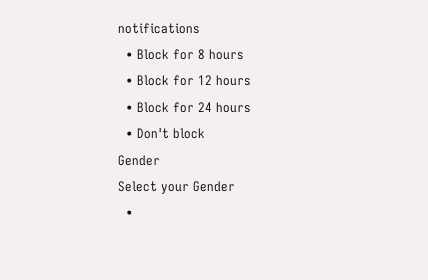notifications
  • Block for 8 hours
  • Block for 12 hours
  • Block for 24 hours
  • Don't block
Gender
Select your Gender
  •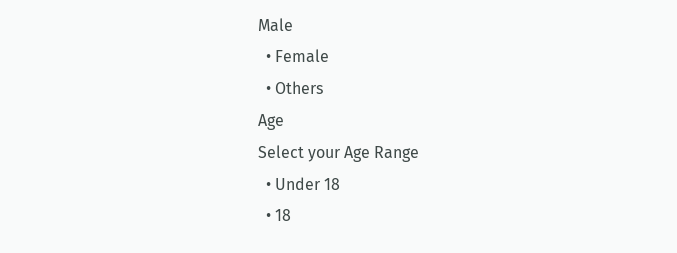Male
  • Female
  • Others
Age
Select your Age Range
  • Under 18
  • 18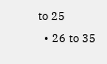to 25
  • 26 to 35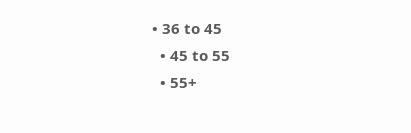• 36 to 45
  • 45 to 55
  • 55+